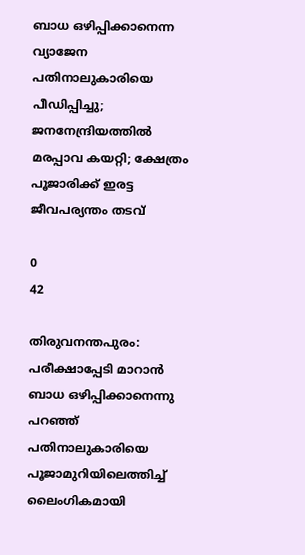ബാധ ഒഴിപ്പിക്കാനെന്ന വ്യാജേന പതിനാലുകാരിയെ പീഡിപ്പിച്ചു; ജനനേന്ദ്രിയത്തില്‍ മരപ്പാവ കയറ്റി; ക്ഷേത്രം പൂജാരിക്ക് ഇരട്ട ജീവപര്യന്തം തടവ്

0
42

തിരുവനന്തപുരം: പരീക്ഷാപ്പേടി മാറാന്‍ ബാധ ഒഴിപ്പിക്കാനെന്നു പറഞ്ഞ് പതിനാലുകാരിയെ പൂജാമുറിയിലെത്തിച്ച് ലൈംഗികമായി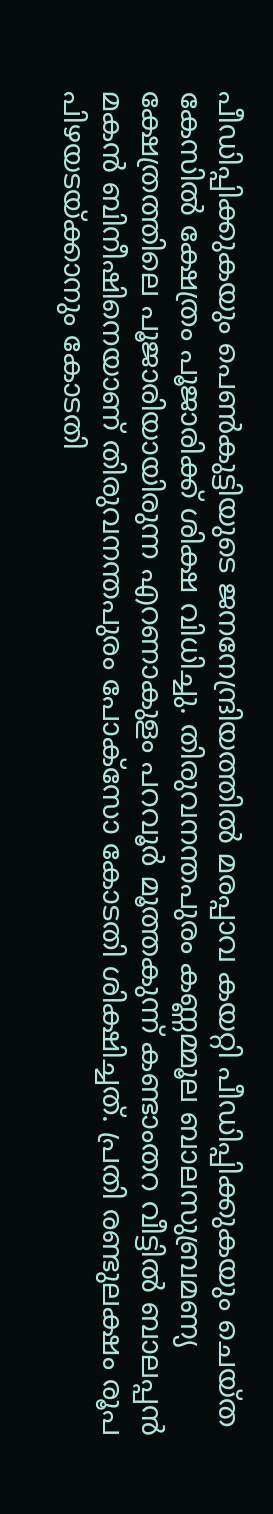പീഡിപ്പിക്കുകയും പെണ്‍കുട്ടിയുടെ ജനനേന്ദ്രിയത്തില്‍ മരപ്പാവ കയറ്റി പീഡിപ്പിക്കുകയും ചെയ്ത കേസില്‍ ക്ഷേത്രം പൂജാരിക്ക് ശിക്ഷ വിധിച്ചു. തിരുവനന്തപുരം കണ്ണമ്മൂല ബാലസുബ്രമണ്യ ക്ഷേത്രത്തിലെ പൂജാരിയായിരുന്ന എറണാകുളം പറവൂര്‍ മൂത്തകുന്ന് കണ്ടാംതറ വീട്ടില്‍ ബാലപ്പന്‍ മകന്‍ ബിനീഷിനെയാണ് തിരുവനന്തപുരം പോക്‌സോ കോടതി ശിക്ഷിച്ചത്. പ്രതി രണ്ടുലക്ഷം രൂപ പിഴയടയ്ക്കാനും കോടതി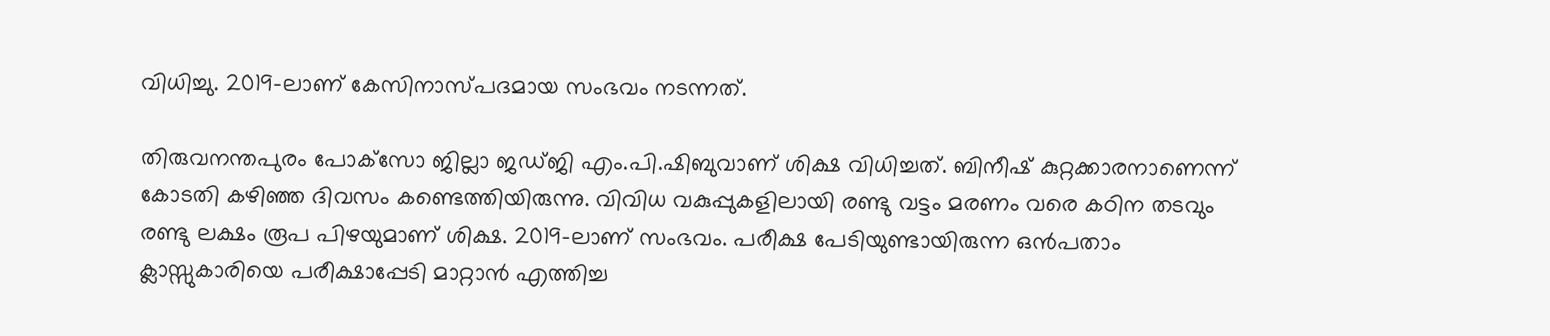വിധിച്ചു. 2019-ലാണ് കേസിനാസ്പദമായ സംഭവം നടന്നത്.

തിരുവനന്തപുരം പോക്‌സോ ജില്ലാ ജഡ്ജി എം.പി.ഷിബുവാണ് ശിക്ഷ വിധിച്ചത്. ബിനീഷ് കുറ്റക്കാരനാണെന്ന് കോടതി കഴിഞ്ഞ ദിവസം കണ്ടെത്തിയിരുന്നു. വിവിധ വകുപ്പുകളിലായി രണ്ടു വട്ടം മരണം വരെ കഠിന തടവും രണ്ടു ലക്ഷം രൂപ പിഴയുമാണ് ശിക്ഷ. 2019-ലാണ് സംഭവം. പരീക്ഷ പേടിയുണ്ടായിരുന്ന ഒന്‍പതാം ക്ലാസ്സുകാരിയെ പരീക്ഷാപ്പേടി മാറ്റാന്‍ എത്തിച്ച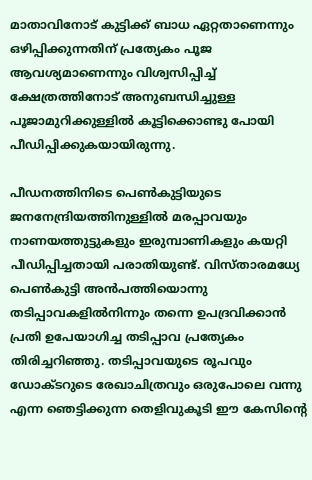മാതാവിനോട് കുട്ടിക്ക് ബാധ ഏറ്റതാണെന്നും ഒഴിപ്പിക്കുന്നതിന് പ്രത്യേകം പൂജ ആവശ്യമാണെന്നും വിശ്വസിപ്പിച്ച് ക്ഷേത്രത്തിനോട് അനുബന്ധിച്ചുള്ള പൂജാമുറിക്കുള്ളില്‍ കൂട്ടിക്കൊണ്ടു പോയി പീഡിപ്പിക്കുകയായിരുന്നു.

പീഡനത്തിനിടെ പെണ്‍കുട്ടിയുടെ ജനനേന്ദ്രിയത്തിനുള്ളില്‍ മരപ്പാവയും നാണയത്തുട്ടുകളും ഇരുമ്പാണികളും കയറ്റി പീഡിപ്പിച്ചതായി പരാതിയുണ്ട്. വിസ്താരമധ്യേ പെണ്‍കുട്ടി അന്‍പത്തിയൊന്നു തടിപ്പാവകളില്‍നിന്നും തന്നെ ഉപദ്രവിക്കാന്‍ പ്രതി ഉപേയാഗിച്ച തടിപ്പാവ പ്രത്യേകം തിരിച്ചറിഞ്ഞു. തടിപ്പാവയുടെ രൂപവും ഡോക്ടറുടെ രേഖാചിത്രവും ഒരുപോലെ വന്നു എന്ന ഞെട്ടിക്കുന്ന തെളിവുകൂടി ഈ കേസിന്റെ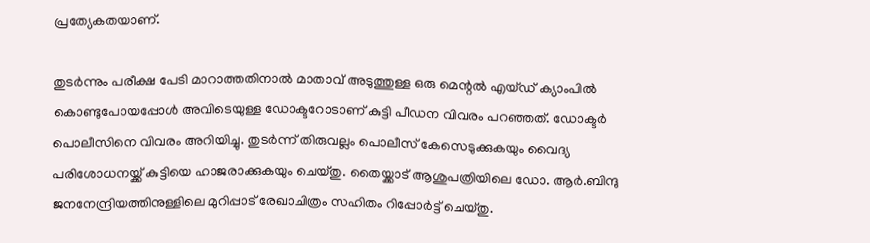പ്രത്യേകതയാണ്.

തുടര്‍ന്നും പരീക്ഷ പേടി മാറാത്തതിനാല്‍ മാതാവ് അടുത്തുള്ള ഒരു മെന്റല്‍ എയ്ഡ് ക്യാംപില്‍ കൊണ്ടുപോയപ്പോള്‍ അവിടെയുള്ള ഡോക്ടറോടാണ് കുട്ടി പീഡന വിവരം പറഞ്ഞത്. ഡോക്ടര്‍ പൊലീസിനെ വിവരം അറിയിച്ചു. തുടര്‍ന്ന് തിരുവല്ലം പൊലീസ് കേസെടുക്കുകയും വൈദ്യ പരിശോധനയ്ക്ക് കുട്ടിയെ ഹാജരാക്കുകയും ചെയ്തു. തൈയ്ക്കാട് ആശുപത്രിയിലെ ഡോ. ആര്‍.ബിന്ദു ജനനേന്ദ്രിയത്തിനുള്ളിലെ മുറിപ്പാട് രേഖാചിത്രം സഹിതം റിപ്പോര്‍ട്ട് ചെയ്തു.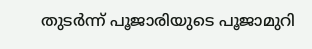തുടര്‍ന്ന് പൂജാരിയുടെ പൂജാമുറി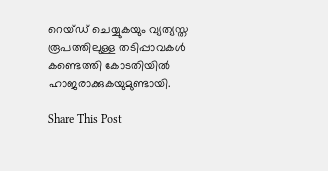റെയ്ഡ് ചെയ്യുകയും വ്യത്യസ്ത രൂപത്തിലുള്ള തടിപ്പാവകള്‍ കണ്ടെത്തി കോടതിയില്‍ ഹാജരാക്കുകയുമുണ്ടായി.

Share This Post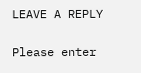LEAVE A REPLY

Please enter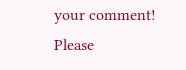your comment!
Please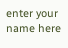enter your name here